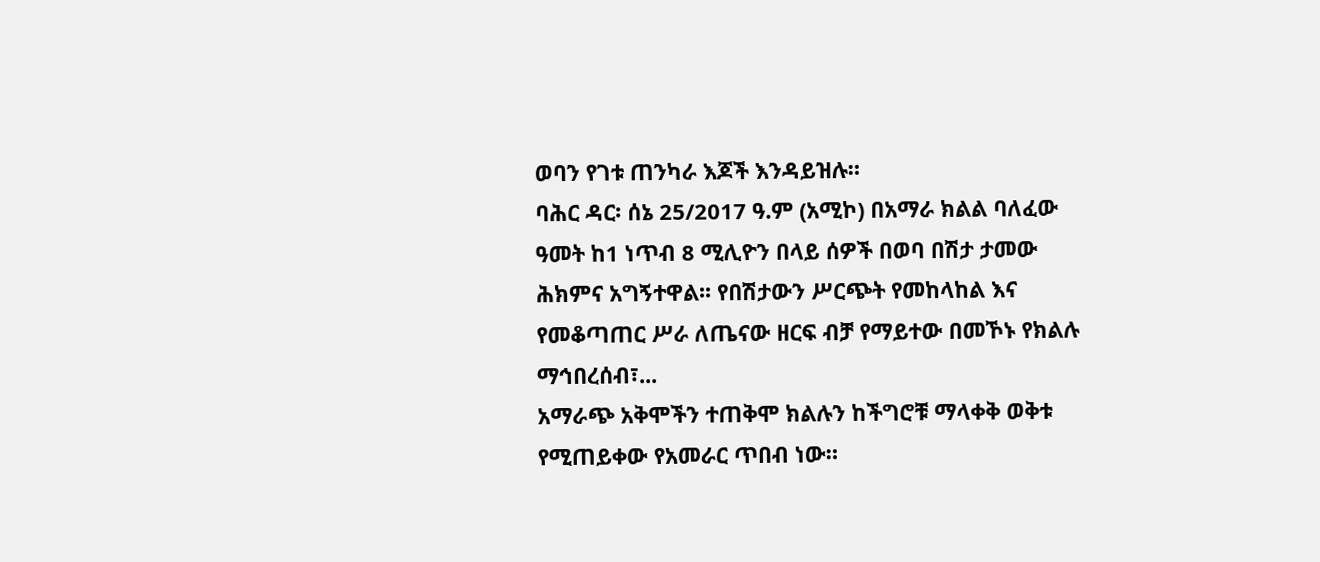ወባን የገቱ ጠንካራ እጆች እንዳይዝሉ።
ባሕር ዳር፡ ሰኔ 25/2017 ዓ.ም (አሚኮ) በአማራ ክልል ባለፈው ዓመት ከ1 ነጥብ 8 ሚሊዮን በላይ ሰዎች በወባ በሽታ ታመው ሕክምና አግኝተዋል፡፡ የበሽታውን ሥርጭት የመከላከል እና የመቆጣጠር ሥራ ለጤናው ዘርፍ ብቻ የማይተው በመኾኑ የክልሉ ማኅበረሰብ፣...
አማራጭ አቅሞችን ተጠቅሞ ክልሉን ከችግሮቹ ማላቀቅ ወቅቱ የሚጠይቀው የአመራር ጥበብ ነው።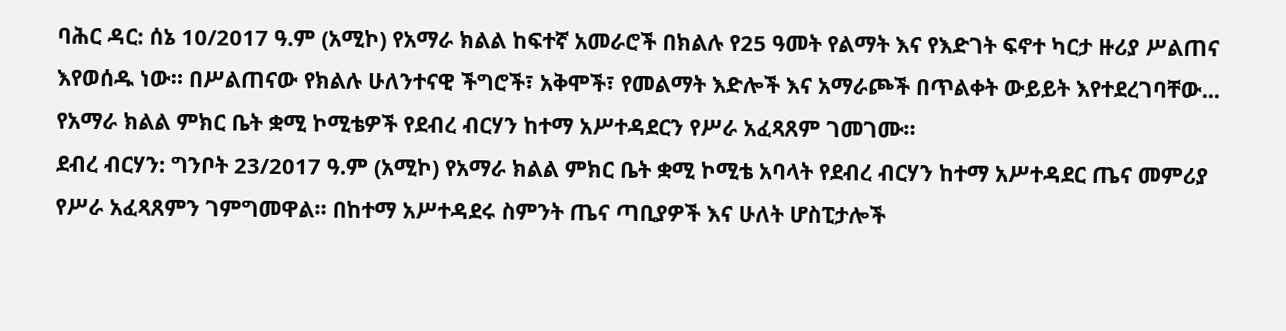ባሕር ዳር: ሰኔ 10/2017 ዓ.ም (አሚኮ) የአማራ ክልል ከፍተኛ አመራሮች በክልሉ የ25 ዓመት የልማት እና የእድገት ፍኖተ ካርታ ዙሪያ ሥልጠና እየወሰዱ ነው። በሥልጠናው የክልሉ ሁለንተናዊ ችግሮች፣ አቅሞች፣ የመልማት እድሎች እና አማራጮች በጥልቀት ውይይት እየተደረገባቸው...
የአማራ ክልል ምክር ቤት ቋሚ ኮሚቴዎች የደብረ ብርሃን ከተማ አሥተዳደርን የሥራ አፈጻጸም ገመገሙ።
ደብረ ብርሃን: ግንቦት 23/2017 ዓ.ም (አሚኮ) የአማራ ክልል ምክር ቤት ቋሚ ኮሚቴ አባላት የደብረ ብርሃን ከተማ አሥተዳደር ጤና መምሪያ የሥራ አፈጻጸምን ገምግመዋል። በከተማ አሥተዳደሩ ስምንት ጤና ጣቢያዎች እና ሁለት ሆስፒታሎች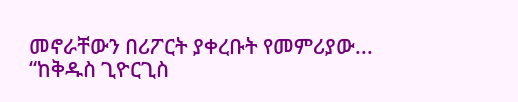መኖራቸውን በሪፖርት ያቀረቡት የመምሪያው...
“ከቅዱስ ጊዮርጊስ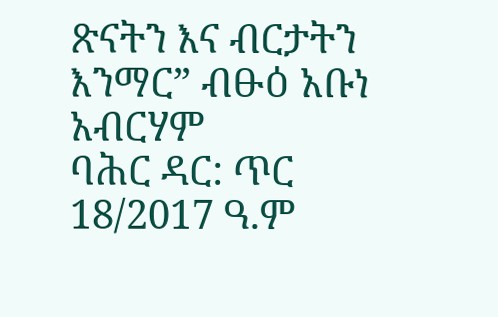ጽናትን እና ብርታትን እንማር” ብፁዕ አቡነ አብርሃም
ባሕር ዳር: ጥር 18/2017 ዓ.ም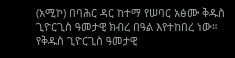(አሚኮ) በባሕር ዳር ከተማ የሠባር አፅሙ ቅዱስ ጊዮርጊስ ዓመታዊ ክብረ በዓል እየተከበረ ነው። የቅዱስ ጊዮርጊስ ዓመታዊ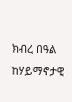ክብረ በዓል ከሃይማኖታዊ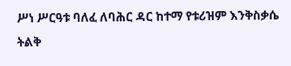ሥነ ሥርዓቱ ባለፈ ለባሕር ዳር ከተማ የቱሪዝም እንቅስቃሴ ትልቅ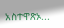አስተዋጽኦ...